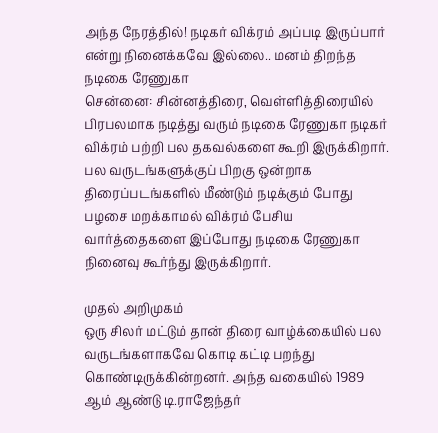அந்த நேரத்தில்! நடிகர் விக்ரம் அப்படி இருப்பார் என்று நினைக்கவே இல்லை.. மனம் திறந்த நடிகை ரேணுகா
சென்னை: சின்னத்திரை, வெள்ளித்திரையில் பிரபலமாக நடித்து வரும் நடிகை ரேணுகா நடிகர் விக்ரம் பற்றி பல தகவல்களை கூறி இருக்கிறார்.
பல வருடங்களுக்குப் பிறகு ஒன்றாக திரைப்படங்களில் மீண்டும் நடிக்கும் போது பழசை மறக்காமல் விக்ரம் பேசிய வார்த்தைகளை இப்போது நடிகை ரேணுகா நினைவு கூர்ந்து இருக்கிறார்.

முதல் அறிமுகம்
ஒரு சிலர் மட்டும் தான் திரை வாழ்க்கையில் பல வருடங்களாகவே கொடி கட்டி பறந்து கொண்டிருக்கின்றனர். அந்த வகையில் 1989 ஆம் ஆண்டு டி.ராஜேந்தர்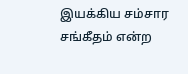இயக்கிய சம்சார சங்கீதம் என்ற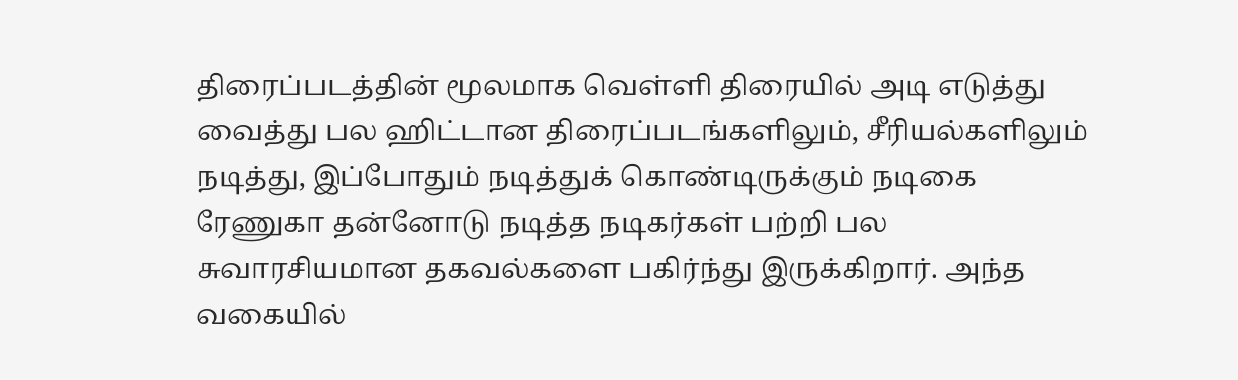திரைப்படத்தின் மூலமாக வெள்ளி திரையில் அடி எடுத்து வைத்து பல ஹிட்டான திரைப்படங்களிலும், சீரியல்களிலும் நடித்து, இப்போதும் நடித்துக் கொண்டிருக்கும் நடிகை ரேணுகா தன்னோடு நடித்த நடிகர்கள் பற்றி பல சுவாரசியமான தகவல்களை பகிர்ந்து இருக்கிறார். அந்த வகையில்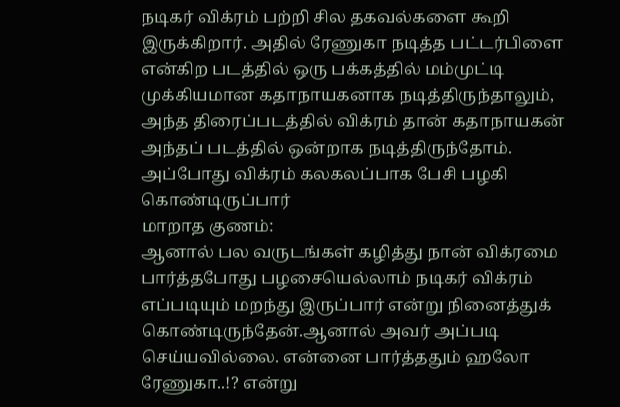நடிகர் விக்ரம் பற்றி சில தகவல்களை கூறி இருக்கிறார். அதில் ரேணுகா நடித்த பட்டர்பிளை என்கிற படத்தில் ஒரு பக்கத்தில் மம்முட்டி முக்கியமான கதாநாயகனாக நடித்திருந்தாலும், அந்த திரைப்படத்தில் விக்ரம் தான் கதாநாயகன் அந்தப் படத்தில் ஒன்றாக நடித்திருந்தோம். அப்போது விக்ரம் கலகலப்பாக பேசி பழகி கொண்டிருப்பார்
மாறாத குணம்:
ஆனால் பல வருடங்கள் கழித்து நான் விக்ரமை பார்த்தபோது பழசையெல்லாம் நடிகர் விக்ரம் எப்படியும் மறந்து இருப்பார் என்று நினைத்துக் கொண்டிருந்தேன்.ஆனால் அவர் அப்படி செய்யவில்லை. என்னை பார்த்ததும் ஹலோ ரேணுகா..!? என்று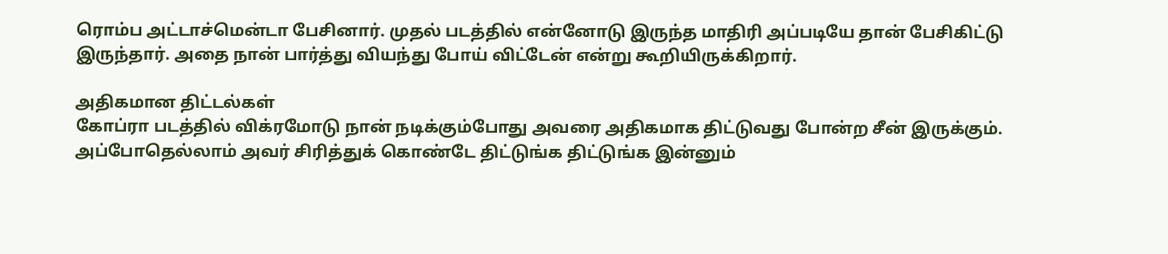ரொம்ப அட்டாச்மென்டா பேசினார். முதல் படத்தில் என்னோடு இருந்த மாதிரி அப்படியே தான் பேசிகிட்டு இருந்தார். அதை நான் பார்த்து வியந்து போய் விட்டேன் என்று கூறியிருக்கிறார்.

அதிகமான திட்டல்கள்
கோப்ரா படத்தில் விக்ரமோடு நான் நடிக்கும்போது அவரை அதிகமாக திட்டுவது போன்ற சீன் இருக்கும். அப்போதெல்லாம் அவர் சிரித்துக் கொண்டே திட்டுங்க திட்டுங்க இன்னும்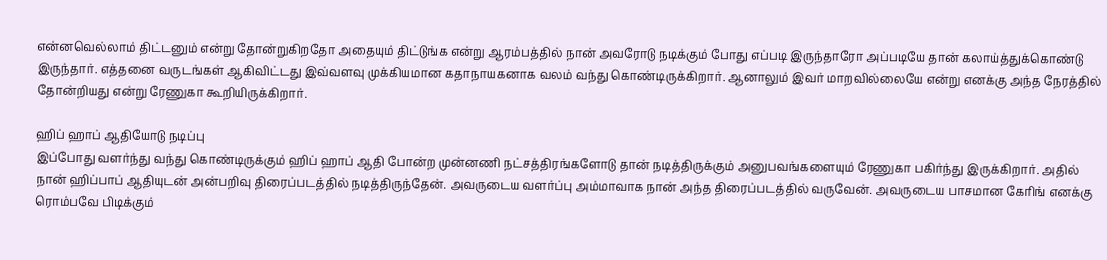என்னவெல்லாம் திட்டனும் என்று தோன்றுகிறதோ அதையும் திட்டுங்க என்று ஆரம்பத்தில் நான் அவரோடு நடிக்கும் போது எப்படி இருந்தாரோ அப்படியே தான் கலாய்த்துக்கொண்டு இருந்தார். எத்தனை வருடங்கள் ஆகிவிட்டது இவ்வளவு முக்கியமான கதாநாயகனாக வலம் வந்து கொண்டிருக்கிறார். ஆனாலும் இவர் மாறவில்லையே என்று எனக்கு அந்த நேரத்தில் தோன்றியது என்று ரேணுகா கூறியிருக்கிறார்.

ஹிப் ஹாப் ஆதியோடு நடிப்பு
இப்போது வளர்ந்து வந்து கொண்டிருக்கும் ஹிப் ஹாப் ஆதி போன்ற முன்னணி நட்சத்திரங்களோடு தான் நடித்திருக்கும் அனுபவங்களையும் ரேணுகா பகிர்ந்து இருக்கிறார். அதில் நான் ஹிப்பாப் ஆதியுடன் அன்பறிவு திரைப்படத்தில் நடித்திருந்தேன். அவருடைய வளர்ப்பு அம்மாவாக நான் அந்த திரைப்படத்தில் வருவேன். அவருடைய பாசமான கேரிங் எனக்கு ரொம்பவே பிடிக்கும்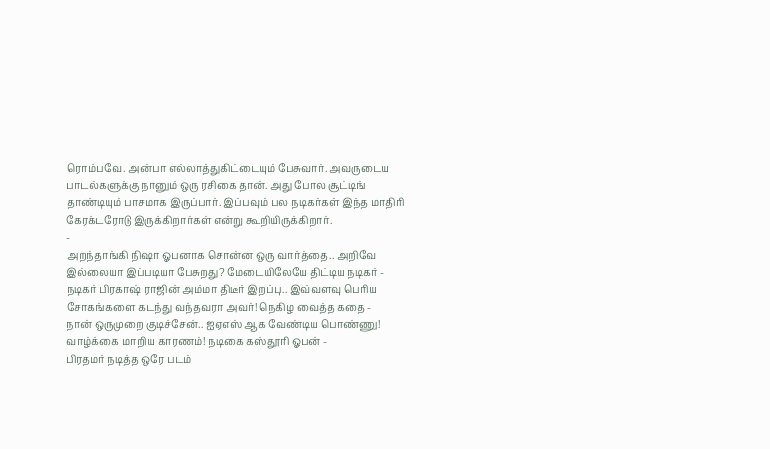ரொம்பவே. அன்பா எல்லாத்துகிட்டையும் பேசுவார். அவருடைய பாடல்களுக்கு நானும் ஒரு ரசிகை தான். அது போல சூட்டிங் தாண்டியும் பாசமாக இருப்பார். இப்பவும் பல நடிகர்கள் இந்த மாதிரி கேரக்டரோடு இருக்கிறார்கள் என்று கூறியிருக்கிறார்.
-
அறந்தாங்கி நிஷா ஓபனாக சொன்ன ஒரு வார்த்தை.. அறிவே இல்லையா இப்படியா பேசுறது? மேடையிலேயே திட்டிய நடிகர் -
நடிகர் பிரகாஷ் ராஜின் அம்மா திடீர் இறப்பு.. இவ்வளவு பெரிய சோகங்களை கடந்து வந்தவரா அவர்! நெகிழ வைத்த கதை -
நான் ஒருமுறை குடிச்சேன்.. ஐஏஎஸ் ஆக வேண்டிய பொண்ணு! வாழ்க்கை மாறிய காரணம்! நடிகை கஸ்தூரி ஓபன் -
பிரதமர் நடித்த ஒரே படம்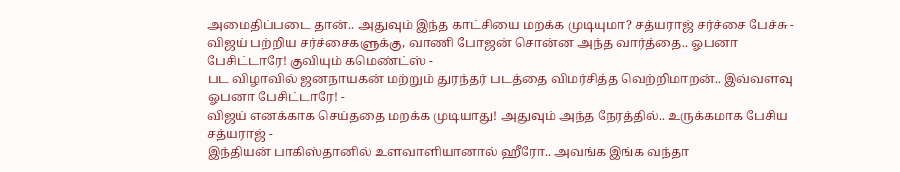அமைதிப்படை தான்.. அதுவும் இந்த காட்சியை மறக்க முடியுமா? சத்யராஜ் சர்ச்சை பேச்சு -
விஜய் பற்றிய சர்ச்சைகளுக்கு, வாணி போஜன் சொன்ன அந்த வார்த்தை.. ஓபனா பேசிட்டாரே! குவியும் கமெண்ட்ஸ் -
பட விழாவில் ஜனநாயகன் மற்றும் துரந்தர் படத்தை விமர்சித்த வெற்றிமாறன்.. இவ்வளவு ஓபனா பேசிட்டாரே! -
விஜய் எனக்காக செய்ததை மறக்க முடியாது! அதுவும் அந்த நேரத்தில்.. உருக்கமாக பேசிய சத்யராஜ் -
இந்தியன் பாகிஸ்தானில் உளவாளியானால் ஹீரோ.. அவங்க இங்க வந்தா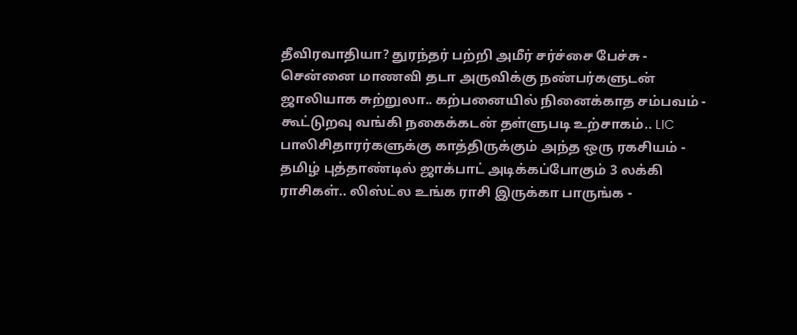தீவிரவாதியா? துரந்தர் பற்றி அமீர் சர்ச்சை பேச்சு -
சென்னை மாணவி தடா அருவிக்கு நண்பர்களுடன் ஜாலியாக சுற்றுலா.. கற்பனையில் நினைக்காத சம்பவம் -
கூட்டுறவு வங்கி நகைக்கடன் தள்ளுபடி உற்சாகம்.. LIC பாலிசிதாரர்களுக்கு காத்திருக்கும் அந்த ஒரு ரகசியம் -
தமிழ் புத்தாண்டில் ஜாக்பாட் அடிக்கப்போகும் 3 லக்கி ராசிகள்.. லிஸ்ட்ல உங்க ராசி இருக்கா பாருங்க -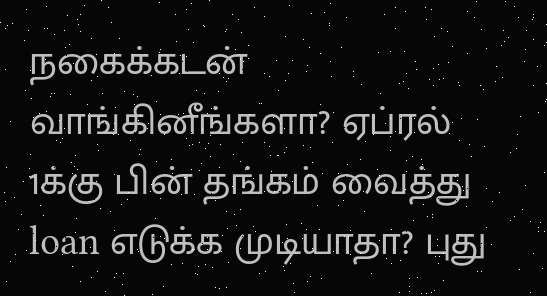நகைக்கடன் வாங்கினீங்களா? ஏப்ரல் 1க்கு பின் தங்கம் வைத்து loan எடுக்க முடியாதா? புது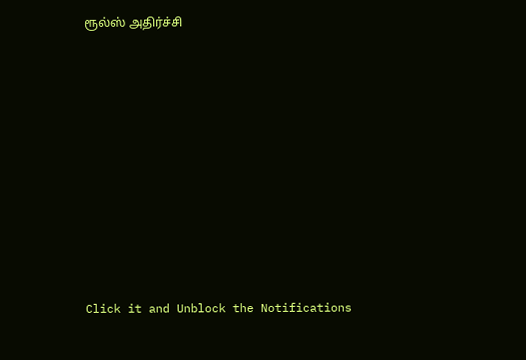ரூல்ஸ் அதிர்ச்சி












Click it and Unblock the Notifications